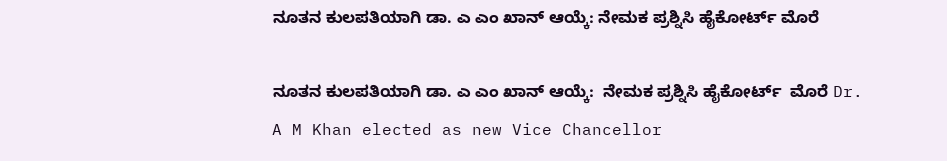ನೂತನ ಕುಲಪತಿಯಾಗಿ ಡಾ. ಎ ಎಂ ಖಾನ್ ಆಯ್ಕೆ: ನೇಮಕ ಪ್ರಶ್ನಿಸಿ ಹೈಕೋರ್ಟ್‌ ಮೊರೆ

ನೂತನ ಕುಲಪತಿಯಾಗಿ ಡಾ. ಎ ಎಂ ಖಾನ್ ಆಯ್ಕೆ:  ನೇಮಕ ಪ್ರಶ್ನಿಸಿ ಹೈಕೋರ್ಟ್‌  ಮೊರೆ Dr. A M Khan elected as new Vice Chancellor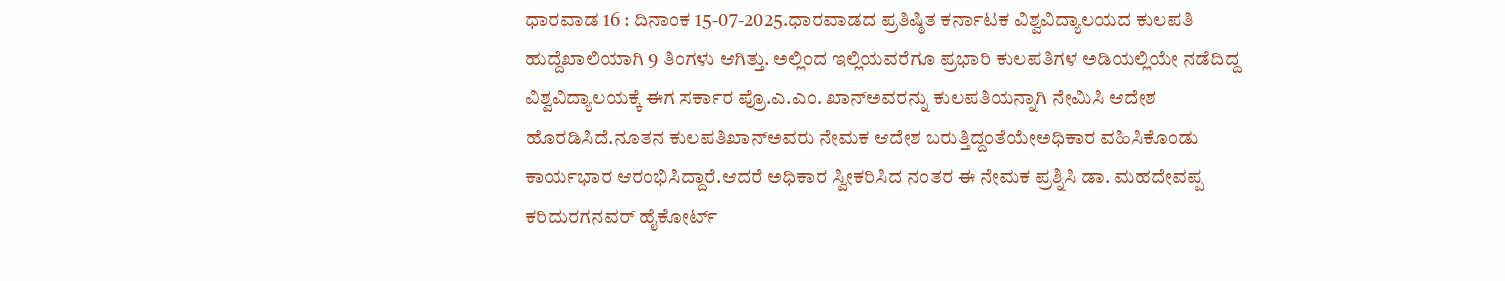ಧಾರವಾಡ 16 : ದಿನಾಂಕ 15-07-2025.ಧಾರವಾಡದ ಪ್ರತಿಷ್ಠಿತ ಕರ್ನಾಟಕ ವಿಶ್ವವಿದ್ಯಾಲಯದ ಕುಲಪತಿ ಹುದ್ದೆಖಾಲಿಯಾಗಿ 9 ತಿಂಗಳು ಆಗಿತ್ತು. ಅಲ್ಲಿಂದ ಇಲ್ಲಿಯವರೆಗೂ ಪ್ರಭಾರಿ ಕುಲಪತಿಗಳ ಅಡಿಯಲ್ಲಿಯೇ ನಡೆದಿದ್ದ ವಿಶ್ವವಿದ್ಯಾಲಯಕ್ಕೆ ಈಗ ಸರ್ಕಾರ ಪ್ರೊ.ಎ.ಎಂ. ಖಾನ್‌ಅವರನ್ನು ಕುಲಪತಿಯನ್ನಾಗಿ ನೇಮಿಸಿ ಆದೇಶ ಹೊರಡಿಸಿದೆ.ನೂತನ ಕುಲಪತಿಖಾನ್‌ಅವರು ನೇಮಕ ಆದೇಶ ಬರುತ್ತಿದ್ದಂತೆಯೇಅಧಿಕಾರ ವಹಿಸಿಕೊಂಡು ಕಾರ್ಯಭಾರ ಆರಂಭಿಸಿದ್ದಾರೆ.ಆದರೆ ಅಧಿಕಾರ ಸ್ವೀಕರಿಸಿದ ನಂತರ ಈ ನೇಮಕ ಪ್ರಶ್ನಿಸಿ ಡಾ. ಮಹದೇವಪ್ಪ ಕರಿದುರಗನವರ್ ಹೈಕೋರ್ಟ್‌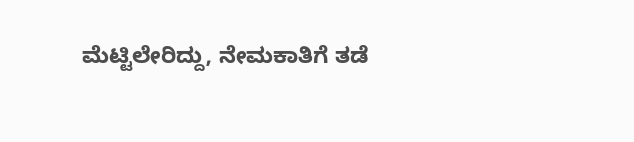ಮೆಟ್ಟಿಲೇರಿದ್ದು, ನೇಮಕಾತಿಗೆ ತಡೆ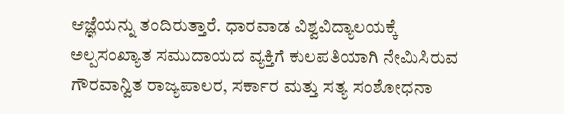ಆಜ್ಞೆಯನ್ನು ತಂದಿರುತ್ತಾರೆ. ಧಾರವಾಡ ವಿಶ್ವವಿದ್ಯಾಲಯಕ್ಕೆ ಅಲ್ಪಸಂಖ್ಯಾತ ಸಮುದಾಯದ ವ್ಯಕ್ತಿಗೆ ಕುಲಪತಿಯಾಗಿ ನೇಮಿಸಿರುವ ಗೌರವಾನ್ವಿತ ರಾಜ್ಯಪಾಲರ, ಸರ್ಕಾರ ಮತ್ತು ಸತ್ಯ ಸಂಶೋಧನಾ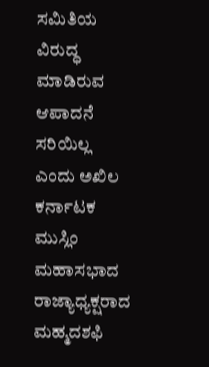ಸಮಿತಿಯ ವಿರುದ್ಧ ಮಾಡಿರುವ ಆಪಾದನೆ ಸರಿಯಿಲ್ಲ ಎಂದು ಅಖಿಲ ಕರ್ನಾಟಕ ಮುಸ್ಲಿಂ ಮಹಾಸಭಾದ ರಾಜ್ಯಾಧ್ಯಕ್ಷರಾದ ಮಹ್ಮದಶಫಿ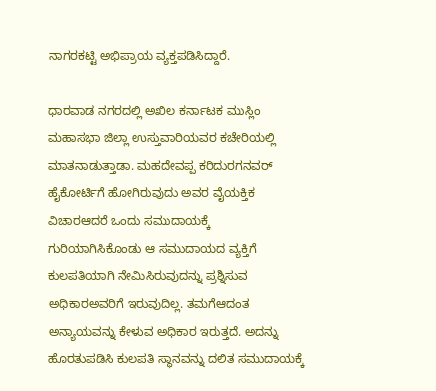ನಾಗರಕಟ್ಟಿ ಅಭಿಪ್ರಾಯ ವ್ಯಕ್ತಪಡಿಸಿದ್ದಾರೆ.

ಧಾರವಾಡ ನಗರದಲ್ಲಿ ಅಖಿಲ ಕರ್ನಾಟಕ ಮುಸ್ಲಿಂ ಮಹಾಸಭಾ ಜಿಲ್ಲಾ ಉಸ್ತುವಾರಿಯವರ ಕಚೇರಿಯಲ್ಲಿ ಮಾತನಾಡುತ್ತಾಡಾ. ಮಹದೇವಪ್ಪ ಕರಿದುರಗನವರ್ ಹೈಕೋರ್ಟಿಗೆ ಹೋಗಿರುವುದು ಅವರ ವೈಯಕ್ತಿಕ ವಿಚಾರಆದರೆ ಒಂದು ಸಮುದಾಯಕ್ಕೆ ಗುರಿಯಾಗಿಸಿಕೊಂಡು ಆ ಸಮುದಾಯದ ವ್ಯಕ್ತಿಗೆ ಕುಲಪತಿಯಾಗಿ ನೇಮಿಸಿರುವುದನ್ನು ಪ್ರಶ್ನಿಸುವ ಅಧಿಕಾರಅವರಿಗೆ ಇರುವುದಿಲ್ಲ. ತಮಗೆಆದಂತ ಅನ್ಯಾಯವನ್ನು ಕೇಳುವ ಅಧಿಕಾರ ಇರುತ್ತದೆ. ಅದನ್ನು ಹೊರತುಪಡಿಸಿ ಕುಲಪತಿ ಸ್ಥಾನವನ್ನು ದಲಿತ ಸಮುದಾಯಕ್ಕೆ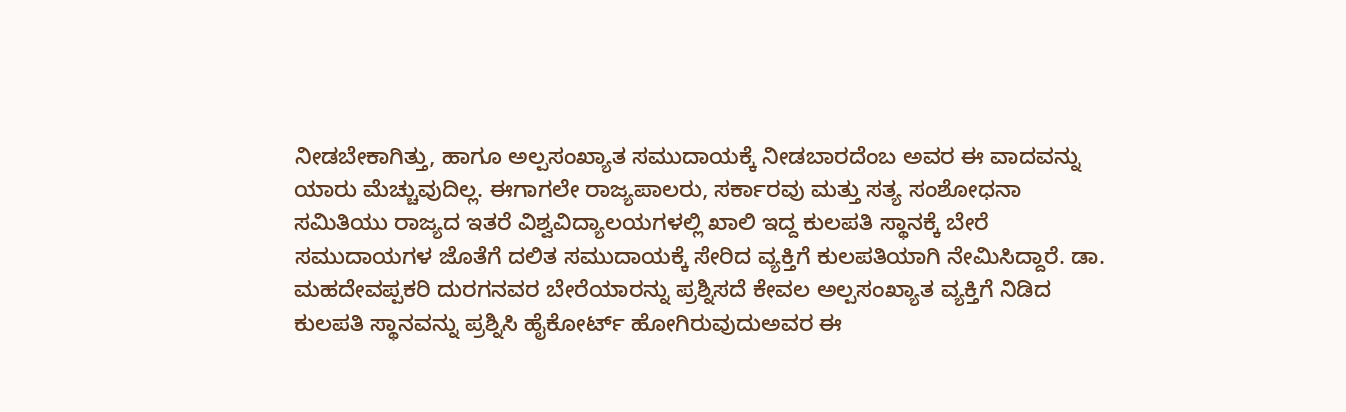ನೀಡಬೇಕಾಗಿತ್ತು, ಹಾಗೂ ಅಲ್ಪಸಂಖ್ಯಾತ ಸಮುದಾಯಕ್ಕೆ ನೀಡಬಾರದೆಂಬ ಅವರ ಈ ವಾದವನ್ನು ಯಾರು ಮೆಚ್ಚುವುದಿಲ್ಲ. ಈಗಾಗಲೇ ರಾಜ್ಯಪಾಲರು, ಸರ್ಕಾರವು ಮತ್ತು ಸತ್ಯ ಸಂಶೋಧನಾ ಸಮಿತಿಯು ರಾಜ್ಯದ ಇತರೆ ವಿಶ್ವವಿದ್ಯಾಲಯಗಳಲ್ಲಿ ಖಾಲಿ ಇದ್ದ ಕುಲಪತಿ ಸ್ಥಾನಕ್ಕೆ ಬೇರೆ ಸಮುದಾಯಗಳ ಜೊತೆಗೆ ದಲಿತ ಸಮುದಾಯಕ್ಕೆ ಸೇರಿದ ವ್ಯಕ್ತಿಗೆ ಕುಲಪತಿಯಾಗಿ ನೇಮಿಸಿದ್ದಾರೆ. ಡಾ. ಮಹದೇವಪ್ಪಕರಿ ದುರಗನವರ ಬೇರೆಯಾರನ್ನು ಪ್ರಶ್ನಿಸದೆ ಕೇವಲ ಅಲ್ಪಸಂಖ್ಯಾತ ವ್ಯಕ್ತಿಗೆ ನಿಡಿದ ಕುಲಪತಿ ಸ್ಥಾನವನ್ನು ಪ್ರಶ್ನಿಸಿ ಹೈಕೋರ್ಟ್‌ ಹೋಗಿರುವುದುಅವರ ಈ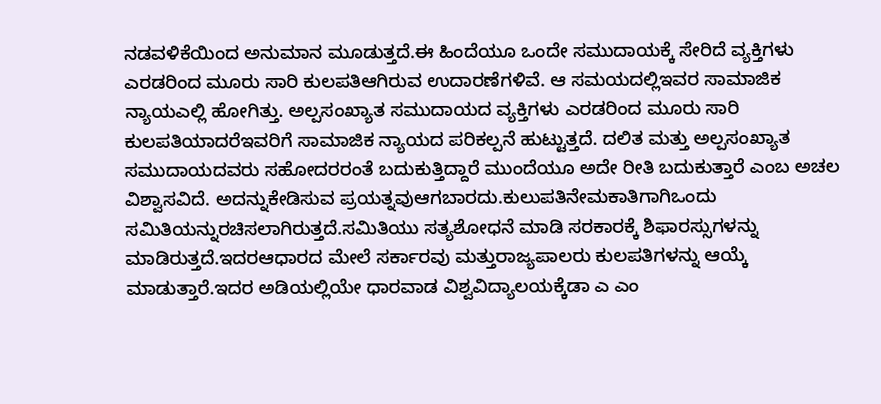ನಡವಳಿಕೆಯಿಂದ ಅನುಮಾನ ಮೂಡುತ್ತದೆ.ಈ ಹಿಂದೆಯೂ ಒಂದೇ ಸಮುದಾಯಕ್ಕೆ ಸೇರಿದೆ ವ್ಯಕ್ತಿಗಳು ಎರಡರಿಂದ ಮೂರು ಸಾರಿ ಕುಲಪತಿಆಗಿರುವ ಉದಾರಣೆಗಳಿವೆ. ಆ ಸಮಯದಲ್ಲಿಇವರ ಸಾಮಾಜಿಕ ನ್ಯಾಯಎಲ್ಲಿ ಹೋಗಿತ್ತು. ಅಲ್ಪಸಂಖ್ಯಾತ ಸಮುದಾಯದ ವ್ಯಕ್ತಿಗಳು ಎರಡರಿಂದ ಮೂರು ಸಾರಿ ಕುಲಪತಿಯಾದರೆಇವರಿಗೆ ಸಾಮಾಜಿಕ ನ್ಯಾಯದ ಪರಿಕಲ್ಪನೆ ಹುಟ್ಟುತ್ತದೆ. ದಲಿತ ಮತ್ತು ಅಲ್ಪಸಂಖ್ಯಾತ ಸಮುದಾಯದವರು ಸಹೋದರರಂತೆ ಬದುಕುತ್ತಿದ್ದಾರೆ ಮುಂದೆಯೂ ಅದೇ ರೀತಿ ಬದುಕುತ್ತಾರೆ ಎಂಬ ಅಚಲ ವಿಶ್ವಾಸವಿದೆ. ಅದನ್ನುಕೇಡಿಸುವ ಪ್ರಯತ್ನವುಆಗಬಾರದು.ಕುಲುಪತಿನೇಮಕಾತಿಗಾಗಿಒಂದು ಸಮಿತಿಯನ್ನುರಚಿಸಲಾಗಿರುತ್ತದೆ.ಸಮಿತಿಯು ಸತ್ಯಶೋಧನೆ ಮಾಡಿ ಸರಕಾರಕ್ಕೆ ಶಿಫಾರಸ್ಸುಗಳನ್ನು ಮಾಡಿರುತ್ತದೆ.ಇದರಆಧಾರದ ಮೇಲೆ ಸರ್ಕಾರವು ಮತ್ತುರಾಜ್ಯಪಾಲರು ಕುಲಪತಿಗಳನ್ನು ಆಯ್ಕೆ ಮಾಡುತ್ತಾರೆ.ಇದರ ಅಡಿಯಲ್ಲಿಯೇ ಧಾರವಾಡ ವಿಶ್ವವಿದ್ಯಾಲಯಕ್ಕೆಡಾ ಎ ಎಂ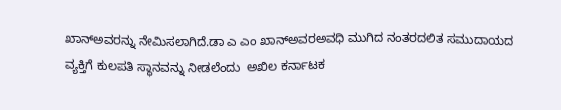ಖಾನ್‌ಅವರನ್ನು ನೇಮಿಸಲಾಗಿದೆ.ಡಾ ಎ ಎಂ ಖಾನ್‌ಅವರಅವಧಿ ಮುಗಿದ ನಂತರದಲಿತ ಸಮುದಾಯದ ವ್ಯಕ್ತಿಗೆ ಕುಲಪತಿ ಸ್ಥಾನವನ್ನು ನೀಡಲೆಂದು  ಅಖಿಲ ಕರ್ನಾಟಕ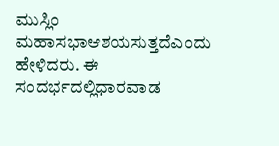ಮುಸ್ಲಿಂ ಮಹಾಸಭಾಆಶಯಸುತ್ತದೆಎಂದು ಹೇಳಿದರು. ಈ ಸಂದರ್ಭದಲ್ಲಿಧಾರವಾಡ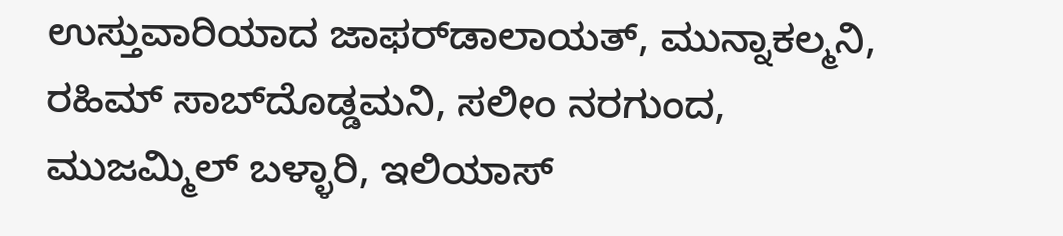ಉಸ್ತುವಾರಿಯಾದ ಜಾಫರ್‌ಡಾಲಾಯತ್, ಮುನ್ನಾಕಲ್ಮನಿ, ರಹಿಮ್ ಸಾಬ್‌ದೊಡ್ಡಮನಿ, ಸಲೀಂ ನರಗುಂದ, ಮುಜಮ್ಮಿಲ್ ಬಳ್ಳಾರಿ, ಇಲಿಯಾಸ್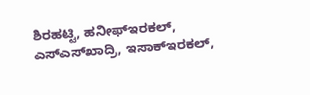ಶಿರಹಟ್ಟಿ, ಹನೀಫ್‌ಇರಕಲ್, ಎಸ್‌ಎಸ್‌ಖಾದ್ರಿ, ಇಸಾಕ್‌ಇರಕಲ್,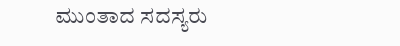ಮುಂತಾದ ಸದಸ್ಯರು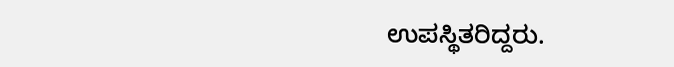ಉಪಸ್ಥಿತರಿದ್ದರು.